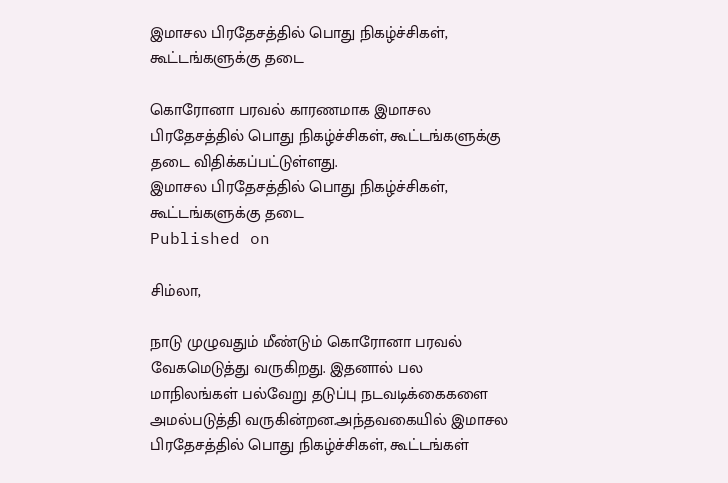இமாசல பிரதேசத்தில் பொது நிகழ்ச்சிகள், கூட்டங்களுக்கு தடை

கொரோனா பரவல் காரணமாக இமாசல பிரதேசத்தில் பொது நிகழ்ச்சிகள், கூட்டங்களுக்கு தடை விதிக்கப்பட்டுள்ளது.
இமாசல பிரதேசத்தில் பொது நிகழ்ச்சிகள், கூட்டங்களுக்கு தடை
Published on

சிம்லா,

நாடு முழுவதும் மீண்டும் கொரோனா பரவல் வேகமெடுத்து வருகிறது. இதனால் பல மாநிலங்கள் பல்வேறு தடுப்பு நடவடிக்கைகளை அமல்படுத்தி வருகின்றன.அந்தவகையில் இமாசல பிரதேசத்தில் பொது நிகழ்ச்சிகள், கூட்டங்கள்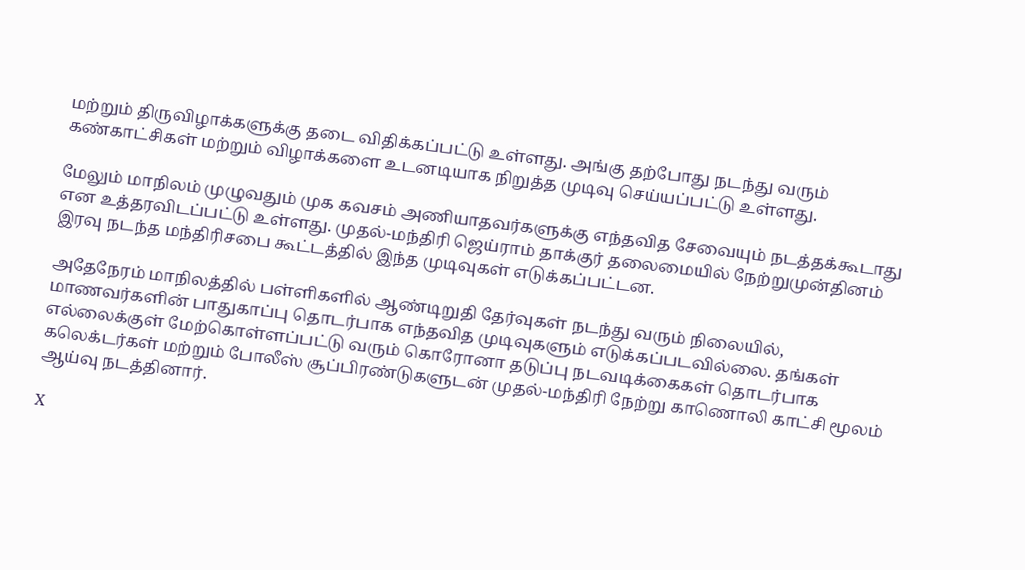மற்றும் திருவிழாக்களுக்கு தடை விதிக்கப்பட்டு உள்ளது. அங்கு தற்போது நடந்து வரும் கண்காட்சிகள் மற்றும் விழாக்களை உடனடியாக நிறுத்த முடிவு செய்யப்பட்டு உள்ளது.

மேலும் மாநிலம் முழுவதும் முக கவசம் அணியாதவர்களுக்கு எந்தவித சேவையும் நடத்தக்கூடாது என உத்தரவிடப்பட்டு உள்ளது. முதல்-மந்திரி ஜெய்ராம் தாக்குர் தலைமையில் நேற்றுமுன்தினம் இரவு நடந்த மந்திரிசபை கூட்டத்தில் இந்த முடிவுகள் எடுக்கப்பட்டன.

அதேநேரம் மாநிலத்தில் பள்ளிகளில் ஆண்டிறுதி தேர்வுகள் நடந்து வரும் நிலையில், மாணவர்களின் பாதுகாப்பு தொடர்பாக எந்தவித முடிவுகளும் எடுக்கப்படவில்லை. தங்கள் எல்லைக்குள் மேற்கொள்ளப்பட்டு வரும் கொரோனா தடுப்பு நடவடிக்கைகள் தொடர்பாக கலெக்டர்கள் மற்றும் போலீஸ் சூப்பிரண்டுகளுடன் முதல்-மந்திரி நேற்று காணொலி காட்சி மூலம் ஆய்வு நடத்தினார்.

X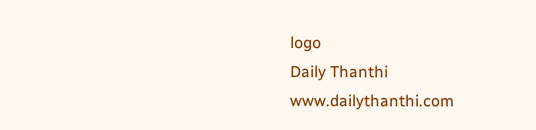logo
Daily Thanthi
www.dailythanthi.com